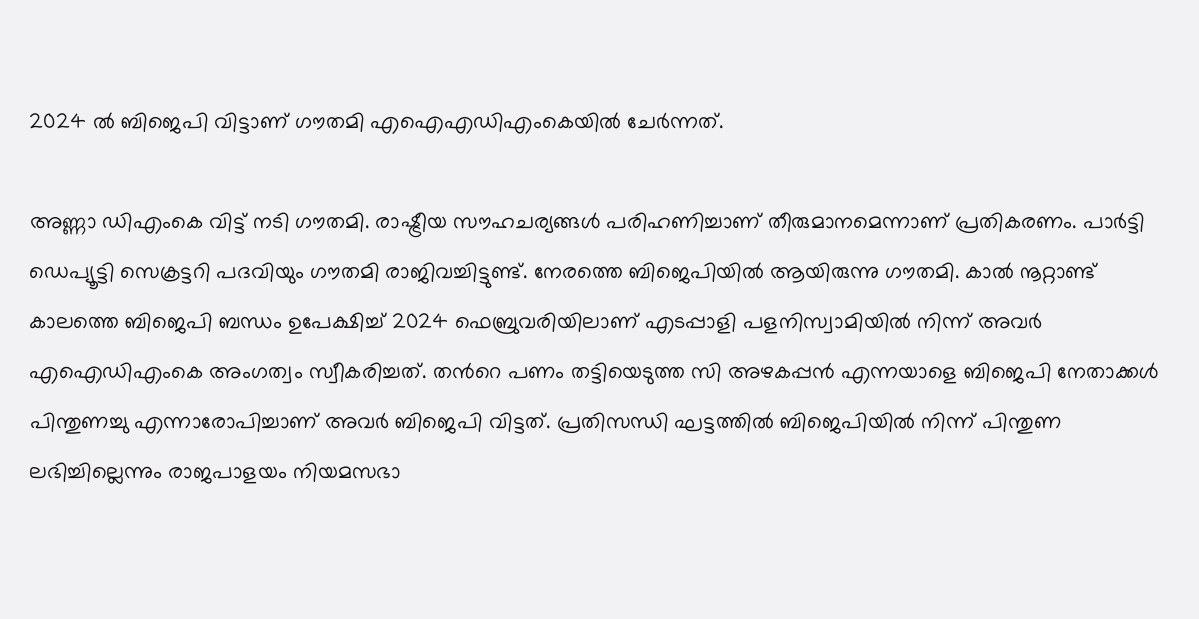2024 ല്‍ ബിജെപി വിട്ടാണ് ഗൗതമി എഐഎഡിഎംകെയിൽ ചേർന്നത്.

അണ്ണാ ഡിഎംകെ വിട്ട് നടി ഗൗതമി. രാഷ്ട്രീയ സൗഹചര്യങ്ങള്‍ പരിഹണിച്ചാണ് തീരുമാനമെന്നാണ് പ്രതികരണം. പാർട്ടി ഡെപ്യൂട്ടി സെക്രട്ടറി പദവിയും ഗൗതമി രാജിവച്ചിട്ടുണ്ട്. നേരത്തെ ബിജെപിയില്‍ ആയിരുന്നു ഗൗതമി. കാല്‍ നൂറ്റാണ്ട് കാലത്തെ ബിജെപി ബന്ധം ഉപേക്ഷിച്ച് 2024 ഫെബ്രുവരിയിലാണ് എടപ്പാളി പളനിസ്വാമിയില്‍ നിന്ന് അവര്‍ എഐഡിഎംകെ അംഗത്വം സ്വീകരിച്ചത്. തന്‍റെ പണം തട്ടിയെടുത്ത സി അഴകപ്പന്‍ എന്നയാളെ ബിജെപി നേതാക്കള്‍ പിന്തുണച്ചു എന്നാരോപിച്ചാണ് അവര്‍ ബിജെപി വിട്ടത്. പ്രതിസന്ധി ഘട്ടത്തില്‍ ബിജെപിയില്‍ നിന്ന് പിന്തുണ ലഭിച്ചില്ലെന്നും രാജപാളയം നിയമസഭാ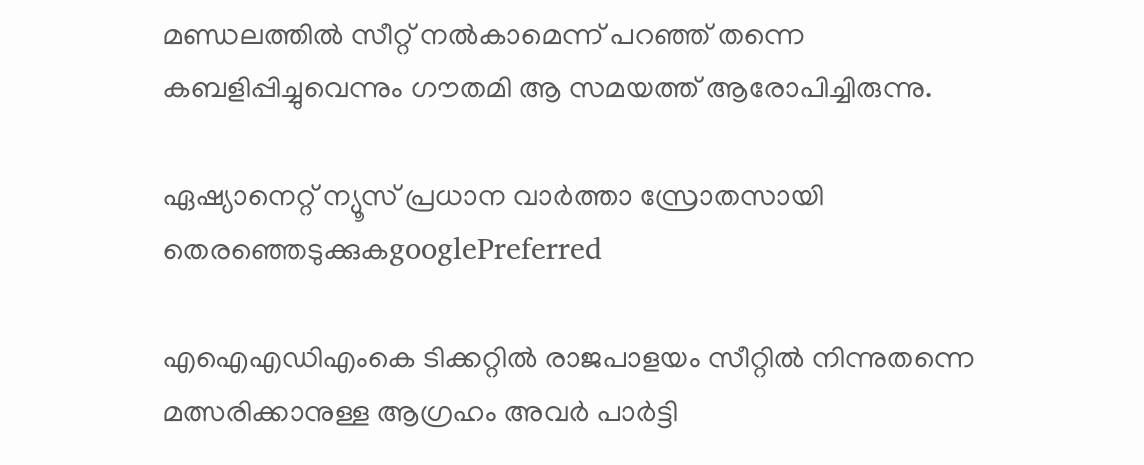മണ്ഡലത്തില്‍ സീറ്റ് നല്‍കാമെന്ന് പറഞ്ഞ് തന്നെ കബളിപ്പിച്ചുവെന്നും ഗൗതമി ആ സമയത്ത് ആരോപിച്ചിരുന്നു.

ഏഷ്യാനെറ്റ് ന്യൂസ് പ്രധാന വാർത്താ സ്രോതസായി തെരഞ്ഞെടുക്കുകgooglePreferred

എഐഎഡിഎംകെ ടിക്കറ്റില്‍ രാജപാളയം സീറ്റില്‍ നിന്നുതന്നെ മത്സരിക്കാനുള്ള ആഗ്രഹം അവര്‍ പാര്‍ട്ടി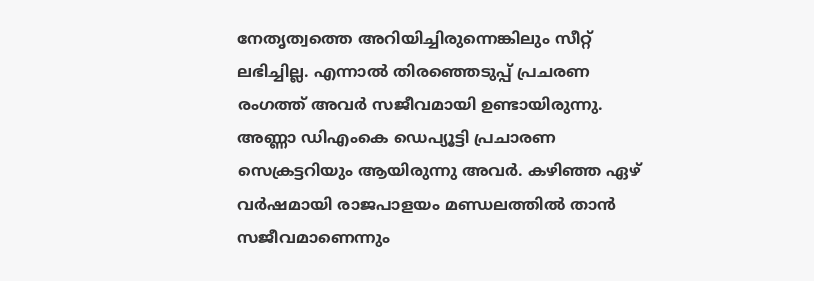നേതൃത്വത്തെ അറിയിച്ചിരുന്നെങ്കിലും സീറ്റ് ലഭിച്ചില്ല. എന്നാല്‍ തിരഞ്ഞെടുപ്പ് പ്രചരണ രംഗത്ത് അവര്‍ സജീവമായി ഉണ്ടായിരുന്നു. അണ്ണാ ഡിഎംകെ ഡെപ്യൂട്ടി പ്രചാരണ സെക്രട്ടറിയും ആയിരുന്നു അവര്‍. കഴിഞ്ഞ ഏഴ് വര്‍ഷമായി രാജപാളയം മണ്ഡലത്തില്‍ താന്‍ സജീവമാണെന്നും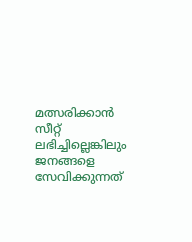മത്സരിക്കാന്‍ സീറ്റ് ലഭിച്ചില്ലെങ്കിലും ജനങ്ങളെ സേവിക്കുന്നത്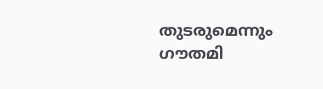തുടരുമെന്നും ഗൗതമി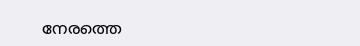നേരത്തെ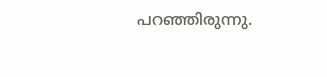പറഞ്ഞിരുന്നു.